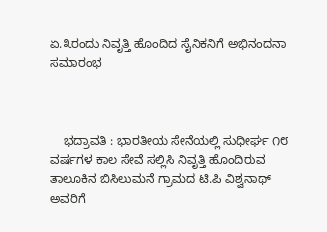ಏ.೩ರಂದು ನಿವೃತ್ತಿ ಹೊಂದಿದ ಸೈನಿಕನಿಗೆ ಅಭಿನಂದನಾ ಸಮಾರಂಭ



    ಭದ್ರಾವತಿ : ಭಾರತೀಯ ಸೇನೆಯಲ್ಲಿ ಸುಧೀರ್ಘ ೧೮ ವರ್ಷಗಳ ಕಾಲ ಸೇವೆ ಸಲ್ಲಿಸಿ ನಿವೃತ್ತಿ ಹೊಂದಿರುವ ತಾಲೂಕಿನ ಬಿಸಿಲುಮನೆ ಗ್ರಾಮದ ಟಿ.ಪಿ ವಿಶ್ವನಾಥ್ ಅವರಿಗೆ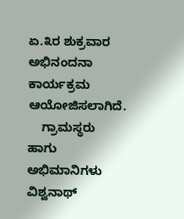ಏ.೩ರ ಶುಕ್ರವಾರ ಅಭಿನಂದನಾ ಕಾರ್ಯಕ್ರಮ ಆಯೋಜಿಸಲಾಗಿದೆ.
    ಗ್ರಾಮಸ್ಥರು ಹಾಗು ಅಭಿಮಾನಿಗಳು ವಿಶ್ವನಾಥ್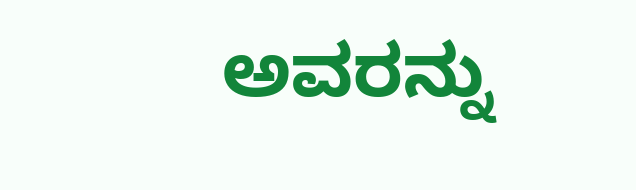ಅವರನ್ನು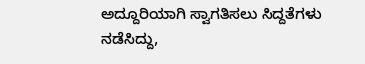ಅದ್ದೂರಿಯಾಗಿ ಸ್ವಾಗತಿಸಲು ಸಿದ್ದತೆಗಳು ನಡೆಸಿದ್ದು,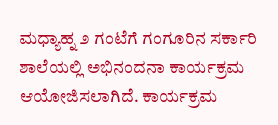ಮಧ್ಯಾಹ್ನ ೨ ಗಂಟೆಗೆ ಗಂಗೂರಿನ ಸರ್ಕಾರಿ ಶಾಲೆಯಲ್ಲಿ ಅಭಿನಂದನಾ ಕಾರ್ಯಕ್ರಮ ಆಯೋಜಿಸಲಾಗಿದೆ. ಕಾರ್ಯಕ್ರಮ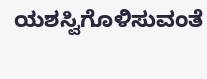ಯಶಸ್ವಿಗೊಳಿಸುವಂತೆ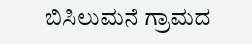ಬಿಸಿಲುಮನೆ ಗ್ರಾಮದ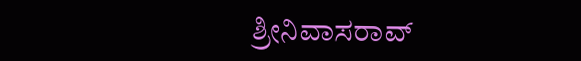ಶ್ರೀನಿವಾಸರಾವ್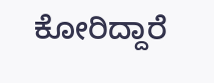ಕೋರಿದ್ದಾರೆ